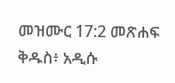መዝሙር 17:2 መጽሐፍ ቅዱስ፥ አዲሱ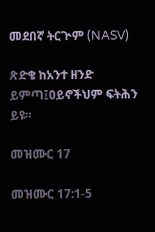መደበኛ ትርጒም (NASV)

ጽድቄ ከአንተ ዘንድ ይምጣ፤ዐይኖችህም ፍትሕን ይዩ።

መዝሙር 17

መዝሙር 17:1-5